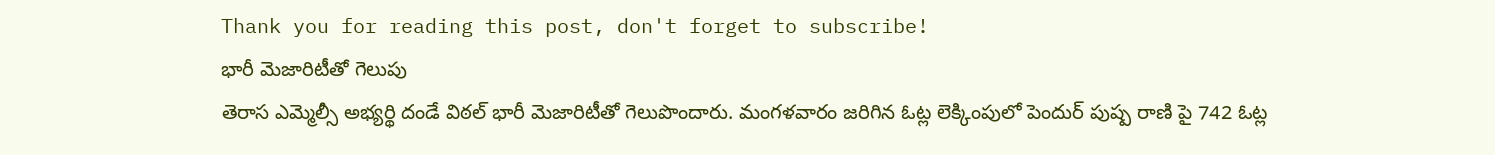Thank you for reading this post, don't forget to subscribe!
భారీ మెజారిటీతో గెలుపు
తెరాస ఎమ్మెల్సీ అభ్యర్థి దండే విఠల్ భారీ మెజారిటీతో గెలుపొందారు. మంగళవారం జరిగిన ఓట్ల లెక్కింపులో పెందుర్ పుష్ప రాణి పై 742 ఓట్ల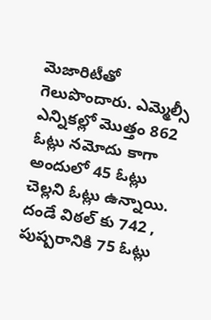మెజారిటీతో గెలుపొందారు. ఎమ్మెల్సీ ఎన్నికల్లో మొత్తం 862 ఓట్లు నమోదు కాగా అందులో 45 ఓట్లు చెల్లని ఓట్లు ఉన్నాయి. దండే విఠల్ కు 742 , పుష్పరానికి 75 ఓట్లు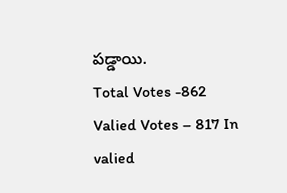పడ్డాయి.
Total Votes -862 Valied Votes – 817 In valied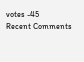votes -45
Recent Comments